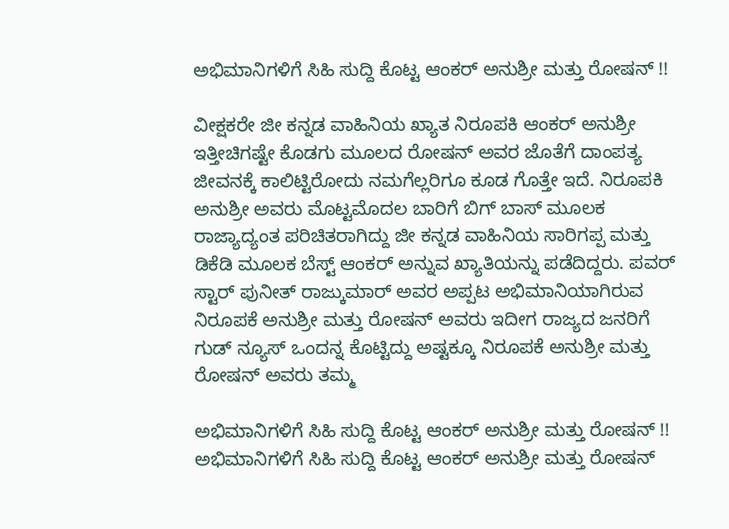ಅಭಿಮಾನಿಗಳಿಗೆ ಸಿಹಿ ಸುದ್ದಿ ಕೊಟ್ಟ ಆಂಕರ್ ಅನುಶ್ರೀ ಮತ್ತು ರೋಷನ್ !!

ವೀಕ್ಷಕರೇ ಜೀ ಕನ್ನಡ ವಾಹಿನಿಯ ಖ್ಯಾತ ನಿರೂಪಕಿ ಆಂಕರ್ ಅನುಶ್ರೀ ಇತ್ತೀಚಿಗಷ್ಟೇ ಕೊಡಗು ಮೂಲದ ರೋಷನ್ ಅವರ ಜೊತೆಗೆ ದಾಂಪತ್ಯ ಜೀವನಕ್ಕೆ ಕಾಲಿಟ್ಟಿರೋದು ನಮಗೆಲ್ಲರಿಗೂ ಕೂಡ ಗೊತ್ತೇ ಇದೆ. ನಿರೂಪಕಿ ಅನುಶ್ರೀ ಅವರು ಮೊಟ್ಟಮೊದಲ ಬಾರಿಗೆ ಬಿಗ್ ಬಾಸ್ ಮೂಲಕ ರಾಜ್ಯಾದ್ಯಂತ ಪರಿಚಿತರಾಗಿದ್ದು ಜೀ ಕನ್ನಡ ವಾಹಿನಿಯ ಸಾರಿಗಪ್ಪ ಮತ್ತು ಡಿಕೆಡಿ ಮೂಲಕ ಬೆಸ್ಟ್ ಆಂಕರ್ ಅನ್ನುವ ಖ್ಯಾತಿಯನ್ನು ಪಡೆದಿದ್ದರು. ಪವರ್ ಸ್ಟಾರ್ ಪುನೀತ್ ರಾಜ್ಕುಮಾರ್ ಅವರ ಅಪ್ಪಟ ಅಭಿಮಾನಿಯಾಗಿರುವ ನಿರೂಪಕೆ ಅನುಶ್ರೀ ಮತ್ತು ರೋಷನ್ ಅವರು ಇದೀಗ ರಾಜ್ಯದ ಜನರಿಗೆ ಗುಡ್ ನ್ಯೂಸ್ ಒಂದನ್ನ ಕೊಟ್ಟಿದ್ದು ಅಷ್ಟಕ್ಕೂ ನಿರೂಪಕೆ ಅನುಶ್ರೀ ಮತ್ತು ರೋಷನ್ ಅವರು ತಮ್ಮ

ಅಭಿಮಾನಿಗಳಿಗೆ ಸಿಹಿ ಸುದ್ದಿ ಕೊಟ್ಟ ಆಂಕರ್ ಅನುಶ್ರೀ ಮತ್ತು ರೋಷನ್ !!
ಅಭಿಮಾನಿಗಳಿಗೆ ಸಿಹಿ ಸುದ್ದಿ ಕೊಟ್ಟ ಆಂಕರ್ ಅನುಶ್ರೀ ಮತ್ತು ರೋಷನ್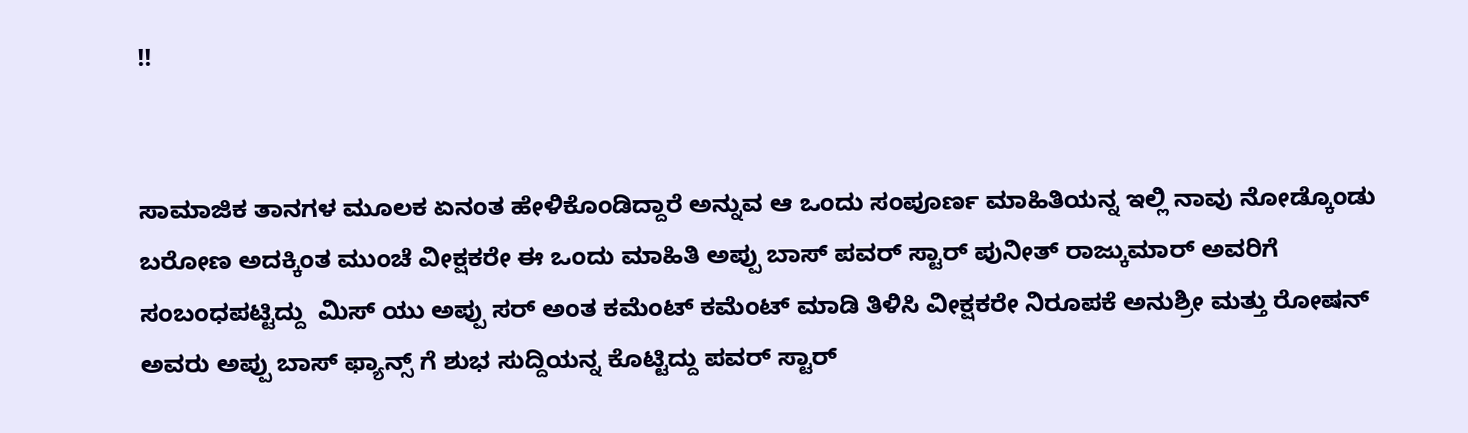!!


ಸಾಮಾಜಿಕ ತಾನಗಳ ಮೂಲಕ ಏನಂತ ಹೇಳಿಕೊಂಡಿದ್ದಾರೆ ಅನ್ನುವ ಆ ಒಂದು ಸಂಪೂರ್ಣ ಮಾಹಿತಿಯನ್ನ ಇಲ್ಲಿ ನಾವು ನೋಡ್ಕೊಂಡು ಬರೋಣ ಅದಕ್ಕಿಂತ ಮುಂಚೆ ವೀಕ್ಷಕರೇ ಈ ಒಂದು ಮಾಹಿತಿ ಅಪ್ಪು ಬಾಸ್ ಪವರ್ ಸ್ಟಾರ್ ಪುನೀತ್ ರಾಜ್ಕುಮಾರ್ ಅವರಿಗೆ ಸಂಬಂಧಪಟ್ಟಿದ್ದು  ಮಿಸ್ ಯು ಅಪ್ಪು ಸರ್ ಅಂತ ಕಮೆಂಟ್ ಕಮೆಂಟ್ ಮಾಡಿ ತಿಳಿಸಿ ವೀಕ್ಷಕರೇ ನಿರೂಪಕೆ ಅನುಶ್ರೀ ಮತ್ತು ರೋಷನ್ ಅವರು ಅಪ್ಪು ಬಾಸ್ ಫ್ಯಾನ್ಸ್ ಗೆ ಶುಭ ಸುದ್ದಿಯನ್ನ ಕೊಟ್ಟಿದ್ದು ಪವರ್ ಸ್ಟಾರ್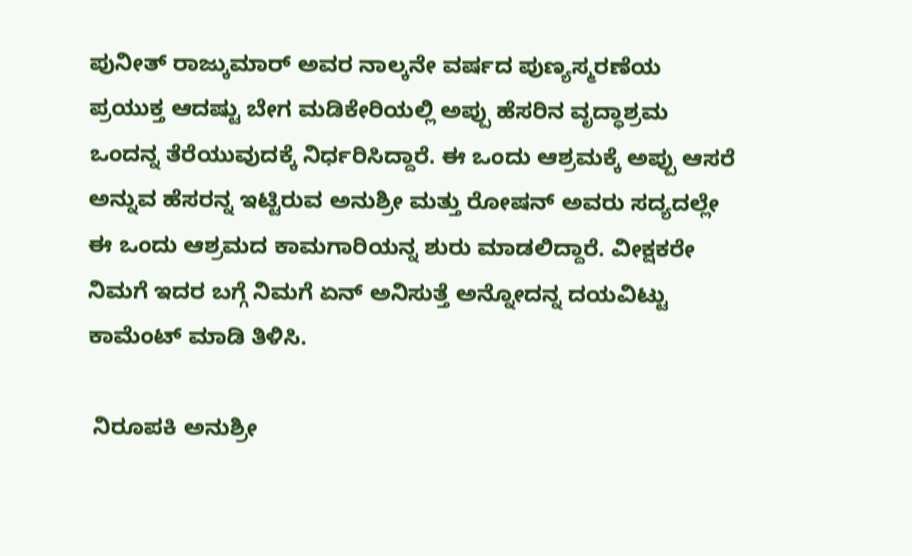ಪುನೀತ್ ರಾಜ್ಕುಮಾರ್ ಅವರ ನಾಲ್ಕನೇ ವರ್ಷದ ಪುಣ್ಯಸ್ಮರಣೆಯ ಪ್ರಯುಕ್ತ ಆದಷ್ಟು ಬೇಗ ಮಡಿಕೇರಿಯಲ್ಲಿ ಅಪ್ಪು ಹೆಸರಿನ ವೃದ್ಧಾಶ್ರಮ ಒಂದನ್ನ ತೆರೆಯುವುದಕ್ಕೆ ನಿರ್ಧರಿಸಿದ್ದಾರೆ. ಈ ಒಂದು ಆಶ್ರಮಕ್ಕೆ ಅಪ್ಪು ಆಸರೆ ಅನ್ನುವ ಹೆಸರನ್ನ ಇಟ್ಟಿರುವ ಅನುಶ್ರೀ ಮತ್ತು ರೋಷನ್ ಅವರು ಸದ್ಯದಲ್ಲೇ ಈ ಒಂದು ಆಶ್ರಮದ ಕಾಮಗಾರಿಯನ್ನ ಶುರು ಮಾಡಲಿದ್ದಾರೆ. ವೀಕ್ಷಕರೇ ನಿಮಗೆ ಇದರ ಬಗ್ಗೆ ನಿಮಗೆ ಏನ್ ಅನಿಸುತ್ತೆ ಅನ್ನೋದನ್ನ ದಯವಿಟ್ಟು ಕಾಮೆಂಟ್ ಮಾಡಿ ತಿಳಿಸಿ.

 ನಿರೂಪಕಿ ಅನುಶ್ರೀ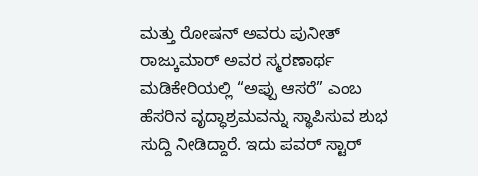ಮತ್ತು ರೋಷನ್ ಅವರು ಪುನೀತ್ ರಾಜ್ಕುಮಾರ್ ಅವರ ಸ್ಮರಣಾರ್ಥ ಮಡಿಕೇರಿಯಲ್ಲಿ “ಅಪ್ಪು ಆಸರೆ” ಎಂಬ ಹೆಸರಿನ ವೃದ್ಧಾಶ್ರಮವನ್ನು ಸ್ಥಾಪಿಸುವ ಶುಭ ಸುದ್ದಿ ನೀಡಿದ್ದಾರೆ. ಇದು ಪವರ್ ಸ್ಟಾರ್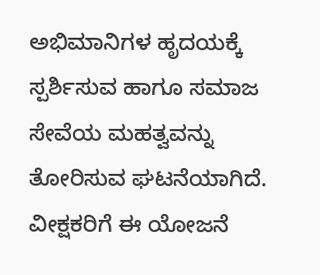ಅಭಿಮಾನಿಗಳ ಹೃದಯಕ್ಕೆ ಸ್ಪರ್ಶಿಸುವ ಹಾಗೂ ಸಮಾಜ ಸೇವೆಯ ಮಹತ್ವವನ್ನು ತೋರಿಸುವ ಘಟನೆಯಾಗಿದೆ. ವೀಕ್ಷಕರಿಗೆ ಈ ಯೋಜನೆ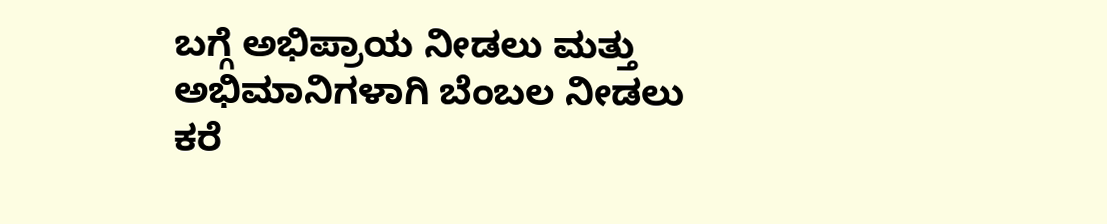ಬಗ್ಗೆ ಅಭಿಪ್ರಾಯ ನೀಡಲು ಮತ್ತು ಅಭಿಮಾನಿಗಳಾಗಿ ಬೆಂಬಲ ನೀಡಲು ಕರೆ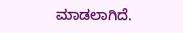ಮಾಡಲಾಗಿದೆ.